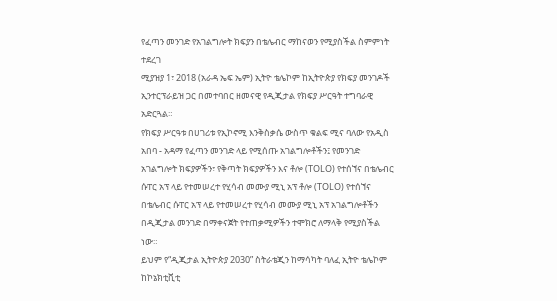የፈጣን መንገድ የአገልግሎት ክፍያን በቴሌብር ማከናወን የሚያስችል ስምምነት ተደረገ
ሚያዝያ 1፣ 2018 (አራዳ ኤፍ ኤም) ኢትዮ ቴሌኮም ከኢትዮጵያ የክፍያ መንገዶች ኢንተርፕራይዝ ጋር በመተባበር ዘመናዊ የዲጂታል የክፍያ ሥርዓት ተግባራዊ አድርጓል።
የክፍያ ሥርዓቱ በሀገሪቱ የኢኮኖሚ እንቅስቃሴ ውስጥ ቁልፍ ሚና ባለው የአዲስ አበባ - አዳማ የፈጣን መንገድ ላይ የሚሰጡ አገልግሎቶችን፤ የመንገድ አገልግሎት ክፍያዎችን፣ የቅጣት ክፍያዎችን እና ቶሎ (TOLO) የተሰኘና በቴሌብር ሱፐር አፕ ላይ የተመሠረተ የሂሳብ መሙያ ሚኒ አፕ ቶሎ (TOLO) የተሰኘና በቴሌብር ሱፐር አፕ ላይ የተመሠረተ የሂሳብ መሙያ ሚኒ አፕ አገልግሎቶችን በዲጂታል መንገድ በማቀናጀት የተጠቃሚዎችን ተሞክሮ ለማላቅ የሚያስችል ነው።
ይህም የ“ዲጂታል ኢትዮጵያ 2030” ስትራቴጂን ከማሳካት ባለፈ ኢትዮ ቴሌኮም ከኮኔክቲቪቲ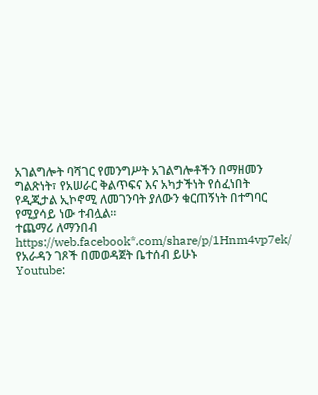አገልግሎት ባሻገር የመንግሥት አገልግሎቶችን በማዘመን ግልጽነት፣ የአሠራር ቅልጥፍና እና አካታችነት የሰፈነበት የዲጂታል ኢኮኖሚ ለመገንባት ያለውን ቁርጠኝነት በተግባር የሚያሳይ ነው ተብሏል።
ተጨማሪ ለማንበብ
https://web.facebook*.com/share/p/1Hnm4vp7ek/
የአራዳን ገጾች በመወዳጀት ቤተሰብ ይሁኑ
Youtube: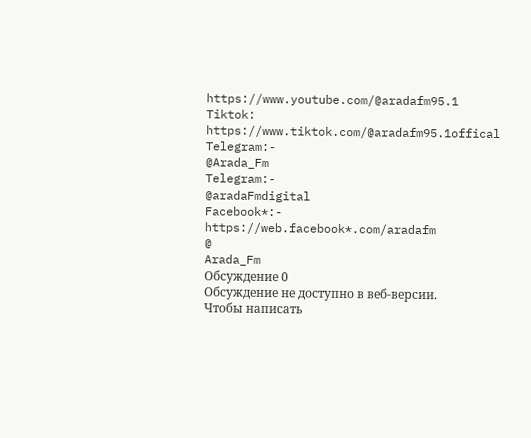https://www.youtube.com/@aradafm95.1
Tiktok:
https://www.tiktok.com/@aradafm95.1offical
Telegram:-
@Arada_Fm
Telegram:-
@aradaFmdigital
Facebook*:-
https://web.facebook*.com/aradafm
@
Arada_Fm
Обсуждение 0
Обсуждение не доступно в веб-версии. Чтобы написать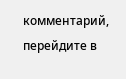комментарий, перейдите в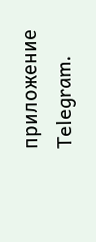приложение Telegram.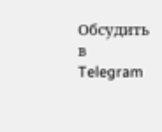Обсудить в Telegram